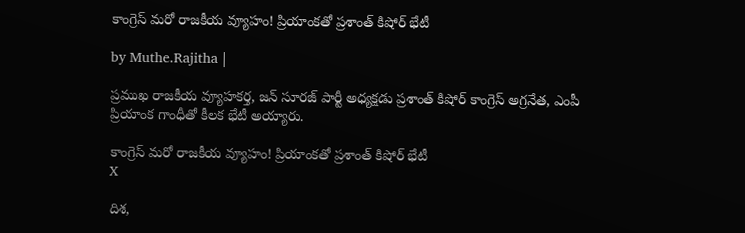కాంగ్రెస్ మరో రాజకీయ వ్యూహం! ప్రియాంకతో ప్రశాంత్ కిషోర్ భేటీ

by Muthe.Rajitha |

ప్రముఖ రాజకీయ వ్యూహకర్త, జన్ సూరజ్ పార్టీ అధ్యక్షడు ప్రశాంత్ కిషోర్ కాంగ్రెస్ అగ్రనేత, ఎంపీ ప్రియాంక గాంధీతో కీలక భేటీ అయ్యారు.

కాంగ్రెస్ మరో రాజకీయ వ్యూహం! ప్రియాంకతో ప్రశాంత్ కిషోర్ భేటీ
X

దిశ,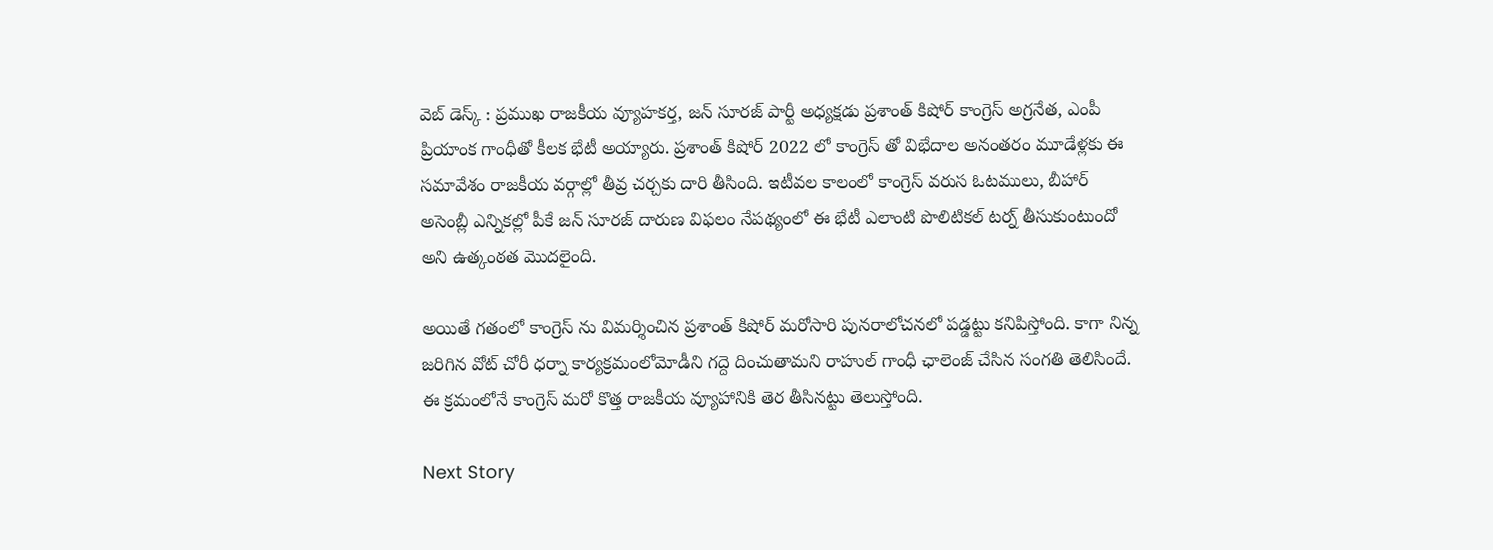వెబ్ డెస్క్ : ప్రముఖ రాజకీయ వ్యూహకర్త, జన్ సూరజ్ పార్టీ అధ్యక్షడు ప్రశాంత్ కిషోర్ కాంగ్రెస్ అగ్రనేత, ఎంపీ ప్రియాంక గాంధీతో కీలక భేటీ అయ్యారు. ప్రశాంత్ కిషోర్ 2022 లో కాంగ్రెస్ తో విభేదాల అనంతరం మూడేళ్లకు ఈ సమావేశం రాజకీయ వర్గాల్లో తీవ్ర చర్చకు దారి తీసింది. ఇటీవల కాలంలో కాంగ్రెస్ వరుస ఓటములు, బీహార్ అసెంబ్లీ ఎన్నికల్లో పీకే జన్ సూరజ్ దారుణ విఫలం నేపథ్యంలో ఈ భేటీ ఎలాంటి పొలిటికల్ టర్న్ తీసుకుంటుందో అని ఉత్కంఠత మొదలైంది.

అయితే గతంలో కాంగ్రెస్ ను విమర్శించిన ప్రశాంత్ కిషోర్ మరోసారి పునరాలోచనలో పడ్డట్టు కనిపిస్తోంది. కాగా నిన్న జరిగిన వోట్ చోరీ ధర్నా కార్యక్రమంలోమోడీని గద్దె దించుతామని రాహుల్ గాంధీ ఛాలెంజ్ చేసిన సంగతి తెలిసిందే. ఈ క్రమంలోనే కాంగ్రెస్ మరో కొత్త రాజకీయ వ్యూహానికి తెర తీసినట్టు తెలుస్తోంది.

Next Story